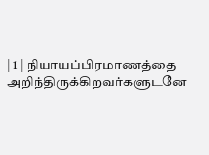| 1 | நியாயப்பிரமாணத்தை அறிந்திருக்கிறவர்களுடனே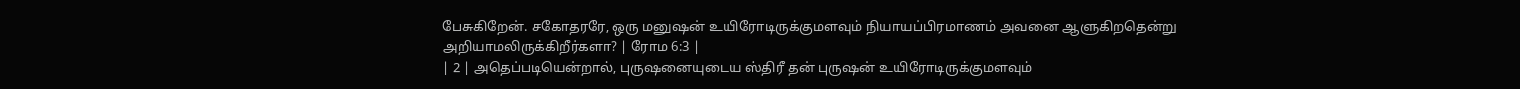பேசுகிறேன். சகோதரரே, ஒரு மனுஷன் உயிரோடிருக்குமளவும் நியாயப்பிரமாணம் அவனை ஆளுகிறதென்று அறியாமலிருக்கிறீர்களா? | ரோம 6:3 |
| 2 | அதெப்படியென்றால், புருஷனையுடைய ஸ்திரீ தன் புருஷன் உயிரோடிருக்குமளவும்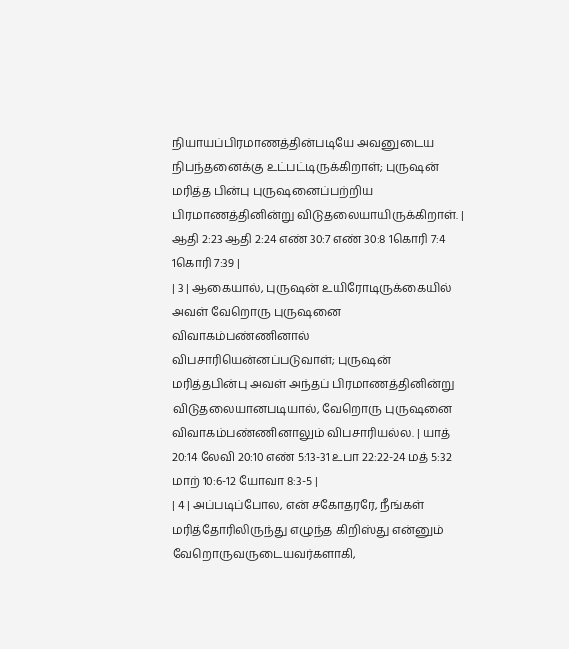நியாயப்பிரமாணத்தின்படியே அவனுடைய நிபந்தனைக்கு உட்பட்டிருக்கிறாள்; புருஷன் மரித்த பின்பு புருஷனைப்பற்றிய பிரமாணத்தினின்று விடுதலையாயிருக்கிறாள். | ஆதி 2:23 ஆதி 2:24 எண் 30:7 எண் 30:8 1கொரி 7:4 1கொரி 7:39 |
| 3 | ஆகையால், புருஷன் உயிரோடிருக்கையில் அவள் வேறொரு புருஷனை விவாகம்பண்ணினால் விபசாரியென்னப்படுவாள்; புருஷன் மரித்தபின்பு அவள் அந்தப் பிரமாணத்தினின்று விடுதலையானபடியால், வேறொரு புருஷனை விவாகம்பண்ணினாலும் விபசாரியல்ல. | யாத் 20:14 லேவி 20:10 எண் 5:13-31 உபா 22:22-24 மத் 5:32 மாற் 10:6-12 யோவா 8:3-5 |
| 4 | அப்படிப்போல, என் சகோதரரே, நீங்கள் மரித்தோரிலிருந்து எழுந்த கிறிஸ்து என்னும் வேறொருவருடையவர்களாகி,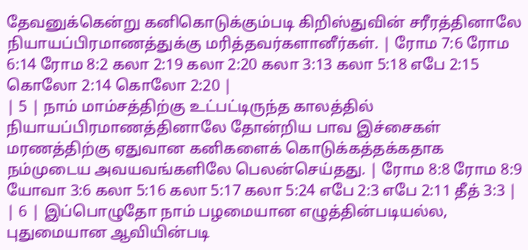தேவனுக்கென்று கனிகொடுக்கும்படி கிறிஸ்துவின் சரீரத்தினாலே நியாயப்பிரமாணத்துக்கு மரித்தவர்களானீர்கள். | ரோம 7:6 ரோம 6:14 ரோம 8:2 கலா 2:19 கலா 2:20 கலா 3:13 கலா 5:18 எபே 2:15 கொலோ 2:14 கொலோ 2:20 |
| 5 | நாம் மாம்சத்திற்கு உட்பட்டிருந்த காலத்தில் நியாயப்பிரமாணத்தினாலே தோன்றிய பாவ இச்சைகள் மரணத்திற்கு ஏதுவான கனிகளைக் கொடுக்கத்தக்கதாக நம்முடைய அவயவங்களிலே பெலன்செய்தது. | ரோம 8:8 ரோம 8:9 யோவா 3:6 கலா 5:16 கலா 5:17 கலா 5:24 எபே 2:3 எபே 2:11 தீத் 3:3 |
| 6 | இப்பொழுதோ நாம் பழமையான எழுத்தின்படியல்ல, புதுமையான ஆவியின்படி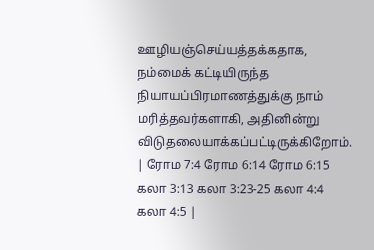ஊழியஞ்செய்யத்தக்கதாக, நம்மைக் கட்டியிருந்த நியாயப்பிரமாணத்துக்கு நாம் மரித்தவர்களாகி, அதினின்று விடுதலையாக்கப்பட்டிருக்கிறோம். | ரோம 7:4 ரோம 6:14 ரோம 6:15 கலா 3:13 கலா 3:23-25 கலா 4:4 கலா 4:5 |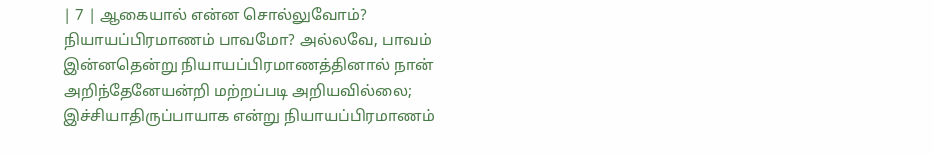| 7 | ஆகையால் என்ன சொல்லுவோம்? நியாயப்பிரமாணம் பாவமோ? அல்லவே, பாவம் இன்னதென்று நியாயப்பிரமாணத்தினால் நான் அறிந்தேனேயன்றி மற்றப்படி அறியவில்லை; இச்சியாதிருப்பாயாக என்று நியாயப்பிரமாணம்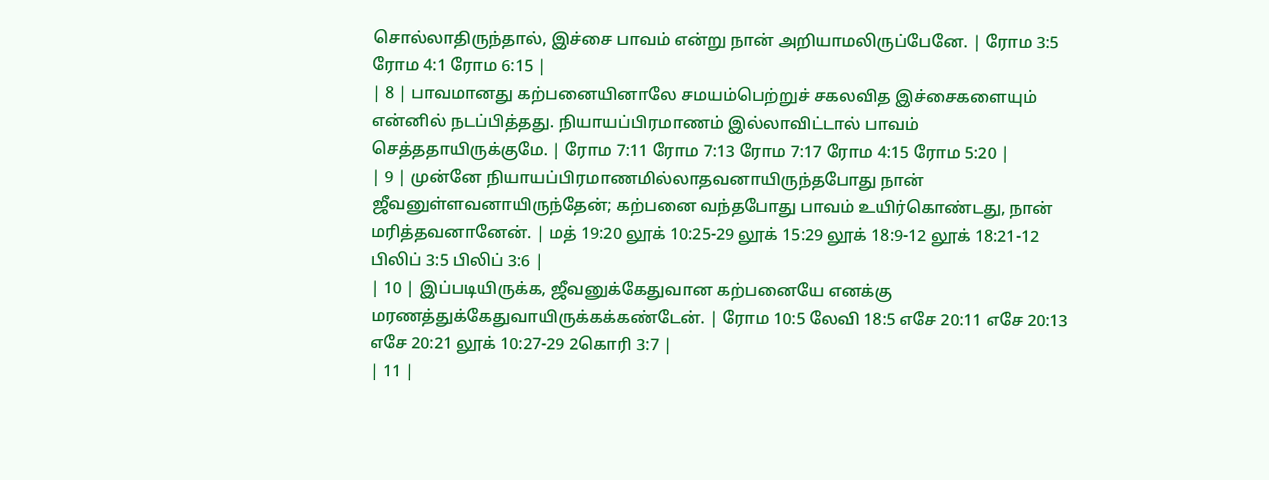சொல்லாதிருந்தால், இச்சை பாவம் என்று நான் அறியாமலிருப்பேனே. | ரோம 3:5 ரோம 4:1 ரோம 6:15 |
| 8 | பாவமானது கற்பனையினாலே சமயம்பெற்றுச் சகலவித இச்சைகளையும் என்னில் நடப்பித்தது. நியாயப்பிரமாணம் இல்லாவிட்டால் பாவம் செத்ததாயிருக்குமே. | ரோம 7:11 ரோம 7:13 ரோம 7:17 ரோம 4:15 ரோம 5:20 |
| 9 | முன்னே நியாயப்பிரமாணமில்லாதவனாயிருந்தபோது நான் ஜீவனுள்ளவனாயிருந்தேன்; கற்பனை வந்தபோது பாவம் உயிர்கொண்டது, நான் மரித்தவனானேன். | மத் 19:20 லூக் 10:25-29 லூக் 15:29 லூக் 18:9-12 லூக் 18:21-12 பிலிப் 3:5 பிலிப் 3:6 |
| 10 | இப்படியிருக்க, ஜீவனுக்கேதுவான கற்பனையே எனக்கு மரணத்துக்கேதுவாயிருக்கக்கண்டேன். | ரோம 10:5 லேவி 18:5 எசே 20:11 எசே 20:13 எசே 20:21 லூக் 10:27-29 2கொரி 3:7 |
| 11 |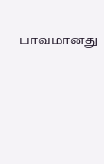பாவமானது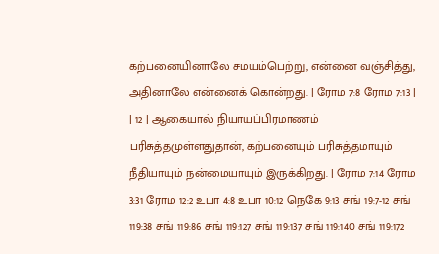கற்பனையினாலே சமயம்பெற்று, என்னை வஞ்சித்து, அதினாலே என்னைக் கொன்றது. | ரோம 7:8 ரோம 7:13 |
| 12 | ஆகையால் நியாயப்பிரமாணம் பரிசுத்தமுள்ளதுதான், கற்பனையும் பரிசுத்தமாயும் நீதியாயும் நன்மையாயும் இருக்கிறது. | ரோம 7:14 ரோம 3:31 ரோம 12:2 உபா 4:8 உபா 10:12 நெகே 9:13 சங் 19:7-12 சங் 119:38 சங் 119:86 சங் 119:127 சங் 119:137 சங் 119:140 சங் 119:172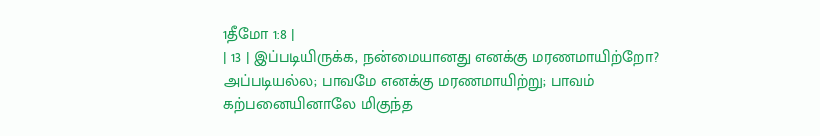1தீமோ 1:8 |
| 13 | இப்படியிருக்க, நன்மையானது எனக்கு மரணமாயிற்றோ? அப்படியல்ல; பாவமே எனக்கு மரணமாயிற்று; பாவம் கற்பனையினாலே மிகுந்த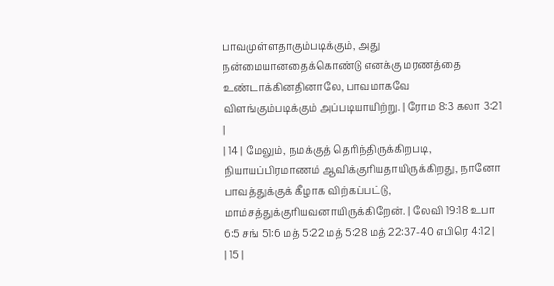பாவமுள்ளதாகும்படிக்கும், அது நன்மையானதைக்கொண்டு எனக்கு மரணத்தை உண்டாக்கினதினாலே, பாவமாகவே விளங்கும்படிக்கும் அப்படியாயிற்று. | ரோம 8:3 கலா 3:21 |
| 14 | மேலும், நமக்குத் தெரிந்திருக்கிறபடி, நியாயப்பிரமாணம் ஆவிக்குரியதாயிருக்கிறது, நானோ பாவத்துக்குக் கீழாக விற்கப்பட்டு, மாம்சத்துக்குரியவனாயிருக்கிறேன். | லேவி 19:18 உபா 6:5 சங் 51:6 மத் 5:22 மத் 5:28 மத் 22:37-40 எபிரெ 4:12 |
| 15 |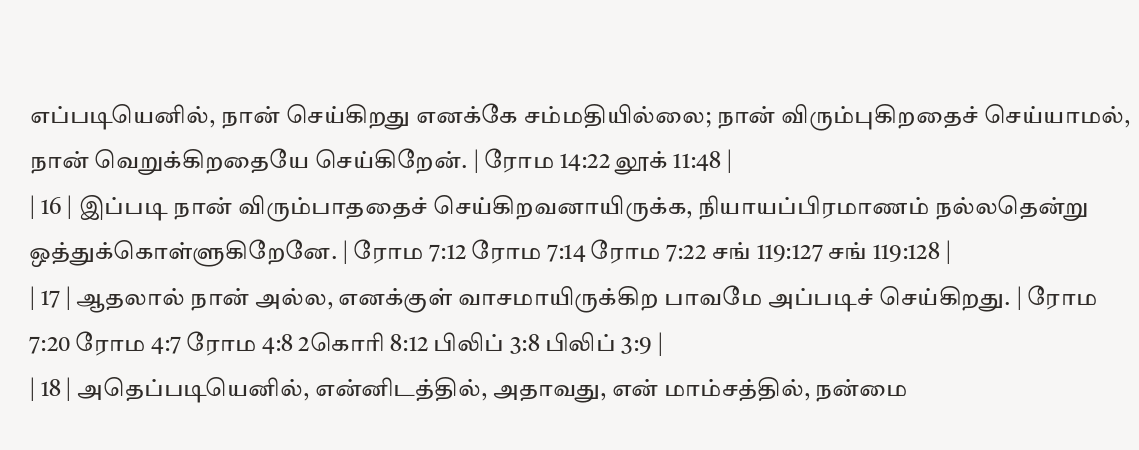எப்படியெனில், நான் செய்கிறது எனக்கே சம்மதியில்லை; நான் விரும்புகிறதைச் செய்யாமல், நான் வெறுக்கிறதையே செய்கிறேன். | ரோம 14:22 லூக் 11:48 |
| 16 | இப்படி நான் விரும்பாததைச் செய்கிறவனாயிருக்க, நியாயப்பிரமாணம் நல்லதென்று ஒத்துக்கொள்ளுகிறேனே. | ரோம 7:12 ரோம 7:14 ரோம 7:22 சங் 119:127 சங் 119:128 |
| 17 | ஆதலால் நான் அல்ல, எனக்குள் வாசமாயிருக்கிற பாவமே அப்படிச் செய்கிறது. | ரோம 7:20 ரோம 4:7 ரோம 4:8 2கொரி 8:12 பிலிப் 3:8 பிலிப் 3:9 |
| 18 | அதெப்படியெனில், என்னிடத்தில், அதாவது, என் மாம்சத்தில், நன்மை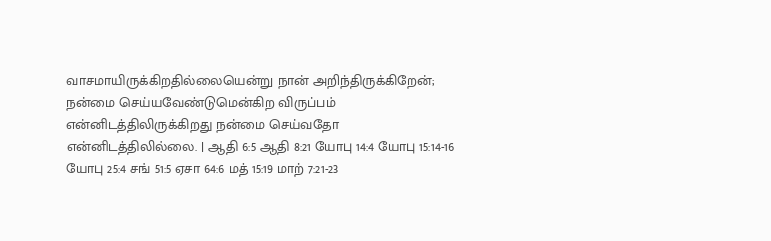வாசமாயிருக்கிறதில்லையென்று நான் அறிந்திருக்கிறேன்; நன்மை செய்யவேண்டுமென்கிற விருப்பம் என்னிடத்திலிருக்கிறது நன்மை செய்வதோ என்னிடத்திலில்லை. | ஆதி 6:5 ஆதி 8:21 யோபு 14:4 யோபு 15:14-16 யோபு 25:4 சங் 51:5 ஏசா 64:6 மத் 15:19 மாற் 7:21-23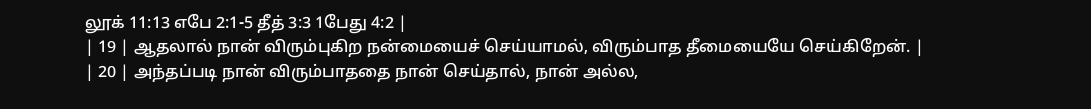லூக் 11:13 எபே 2:1-5 தீத் 3:3 1பேது 4:2 |
| 19 | ஆதலால் நான் விரும்புகிற நன்மையைச் செய்யாமல், விரும்பாத தீமையையே செய்கிறேன். |
| 20 | அந்தப்படி நான் விரும்பாததை நான் செய்தால், நான் அல்ல,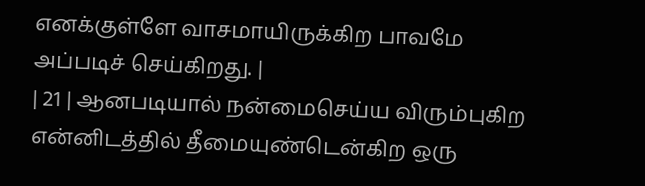எனக்குள்ளே வாசமாயிருக்கிற பாவமே அப்படிச் செய்கிறது. |
| 21 | ஆனபடியால் நன்மைசெய்ய விரும்புகிற என்னிடத்தில் தீமையுண்டென்கிற ஒரு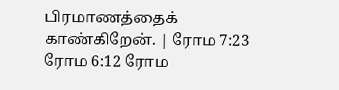பிரமாணத்தைக் காண்கிறேன். | ரோம 7:23 ரோம 6:12 ரோம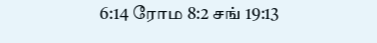6:14 ரோம 8:2 சங் 19:13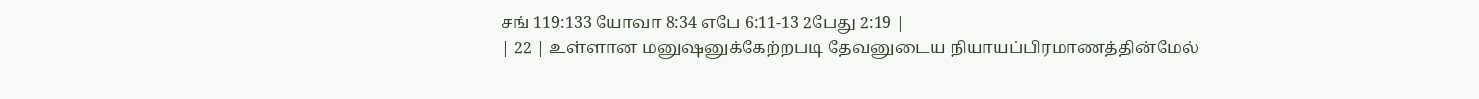சங் 119:133 யோவா 8:34 எபே 6:11-13 2பேது 2:19 |
| 22 | உள்ளான மனுஷனுக்கேற்றபடி தேவனுடைய நியாயப்பிரமாணத்தின்மேல்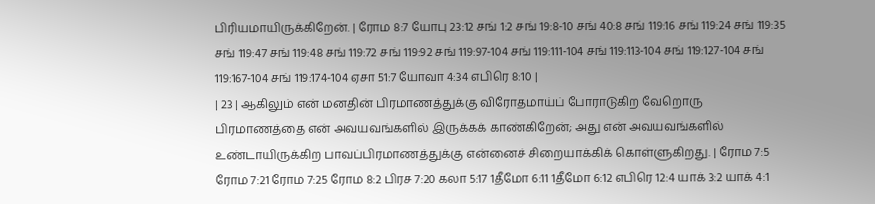பிரியமாயிருக்கிறேன். | ரோம 8:7 யோபு 23:12 சங் 1:2 சங் 19:8-10 சங் 40:8 சங் 119:16 சங் 119:24 சங் 119:35 சங் 119:47 சங் 119:48 சங் 119:72 சங் 119:92 சங் 119:97-104 சங் 119:111-104 சங் 119:113-104 சங் 119:127-104 சங் 119:167-104 சங் 119:174-104 ஏசா 51:7 யோவா 4:34 எபிரெ 8:10 |
| 23 | ஆகிலும் என் மனதின் பிரமாணத்துக்கு விரோதமாய்ப் போராடுகிற வேறொரு பிரமாணத்தை என் அவயவங்களில் இருக்கக் காண்கிறேன்; அது என் அவயவங்களில் உண்டாயிருக்கிற பாவப்பிரமாணத்துக்கு என்னைச் சிறையாக்கிக் கொள்ளுகிறது. | ரோம 7:5 ரோம 7:21 ரோம 7:25 ரோம 8:2 பிரச 7:20 கலா 5:17 1தீமோ 6:11 1தீமோ 6:12 எபிரெ 12:4 யாக் 3:2 யாக் 4:1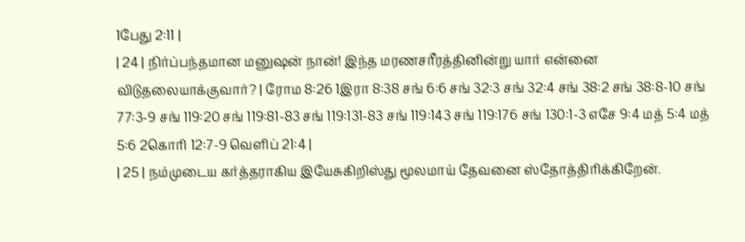1பேது 2:11 |
| 24 | நிர்ப்பந்தமான மனுஷன் நான்! இந்த மரணசரீரத்தினின்று யார் என்னை விடுதலையாக்குவார்? | ரோம 8:26 1இரா 8:38 சங் 6:6 சங் 32:3 சங் 32:4 சங் 38:2 சங் 38:8-10 சங் 77:3-9 சங் 119:20 சங் 119:81-83 சங் 119:131-83 சங் 119:143 சங் 119:176 சங் 130:1-3 எசே 9:4 மத் 5:4 மத் 5:6 2கொரி 12:7-9 வெளிப் 21:4 |
| 25 | நம்முடைய கர்த்தராகிய இயேசுகிறிஸ்து மூலமாய் தேவனை ஸ்தோத்திரிக்கிறேன்.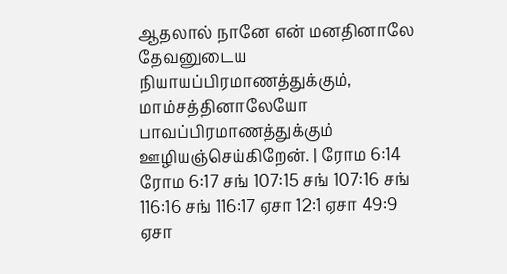ஆதலால் நானே என் மனதினாலே தேவனுடைய நியாயப்பிரமாணத்துக்கும், மாம்சத்தினாலேயோ பாவப்பிரமாணத்துக்கும் ஊழியஞ்செய்கிறேன். | ரோம 6:14 ரோம 6:17 சங் 107:15 சங் 107:16 சங் 116:16 சங் 116:17 ஏசா 12:1 ஏசா 49:9 ஏசா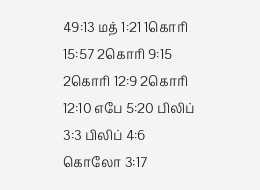49:13 மத் 1:21 1கொரி 15:57 2கொரி 9:15 2கொரி 12:9 2கொரி 12:10 எபே 5:20 பிலிப் 3:3 பிலிப் 4:6 கொலோ 3:17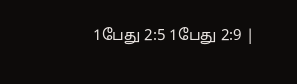1பேது 2:5 1பேது 2:9 |